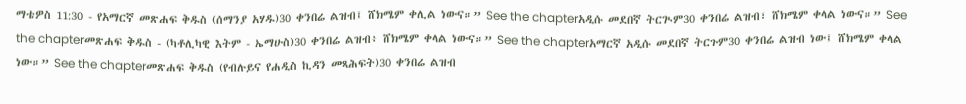ማቴዎስ 11:30 - የአማርኛ መጽሐፍ ቅዱስ (ሰማንያ አሃዱ)30 ቀንበሬ ልዝብ፤ ሸክሜም ቀሊል ነውና።” See the chapterአዲሱ መደበኛ ትርጒም30 ቀንበሬ ልዝብ፣ ሸክሜም ቀላል ነውና።” See the chapterመጽሐፍ ቅዱስ - (ካቶሊካዊ እትም - ኤማሁስ)30 ቀንበሬ ልዝብ፥ ሸክሜም ቀላል ነውና።” See the chapterአማርኛ አዲሱ መደበኛ ትርጉም30 ቀንበሬ ልዝብ ነው፤ ሸክሜም ቀላል ነው።” See the chapterመጽሐፍ ቅዱስ (የብሉይና የሐዲስ ኪዳን መጻሕፍት)30 ቀንበሬ ልዝብ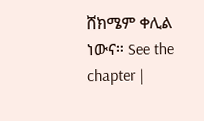ሸክሜም ቀሊል ነውና። See the chapter |